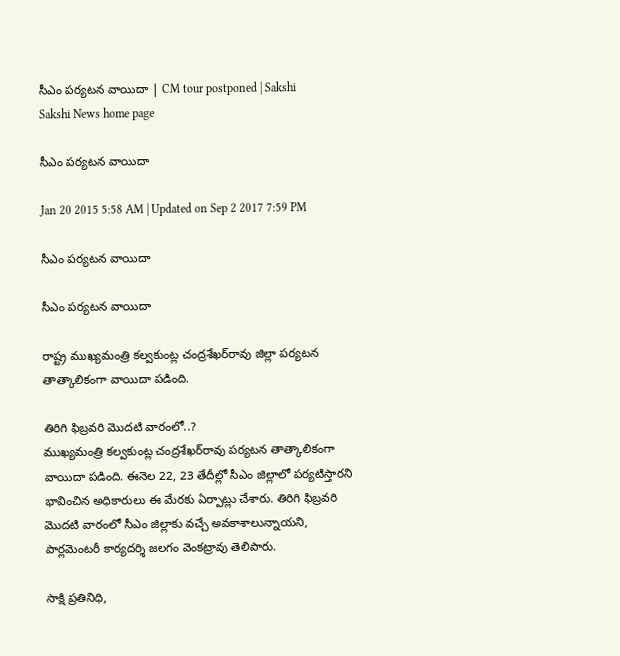సీఎం పర్యటన వాయిదా | CM tour postponed | Sakshi
Sakshi News home page

సీఎం పర్యటన వాయిదా

Jan 20 2015 5:58 AM | Updated on Sep 2 2017 7:59 PM

సీఎం పర్యటన వాయిదా

సీఎం పర్యటన వాయిదా

రాష్ట్ర ముఖ్యమంత్రి కల్వకుంట్ల చంద్రశేఖర్‌రావు జిల్లా పర్యటన తాత్కాలికంగా వాయిదా పడింది.

తిరిగి ఫిబ్రవరి మొదటి వారంలో..?
ముఖ్యమంత్రి కల్వకుంట్ల చంద్రశేఖర్‌రావు పర్యటన తాత్కాలికంగా వాయిదా పడింది. ఈనెల 22, 23 తేదీల్లో సీఎం జిల్లాలో పర్యటిస్తారని భావించిన అధికారులు ఈ మేరకు ఏర్పాట్లు చేశారు. తిరిగి ఫిబ్రవరి మొదటి వారంలో సీఎం జిల్లాకు వచ్చే అవకాశాలున్నాయని, పార్లమెంటరీ కార్యదర్శి జలగం వెంకట్రావు తెలిపారు.

సాక్షి ప్రతినిధి,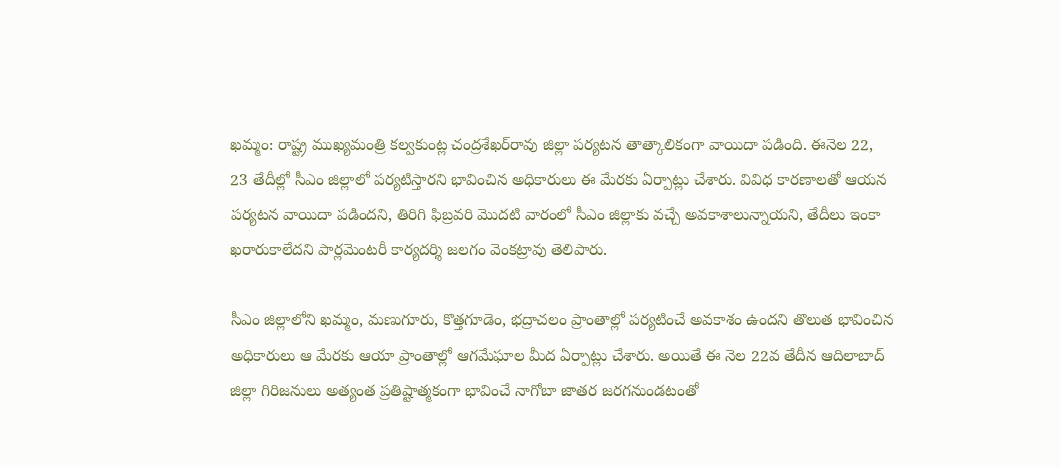ఖమ్మం: రాష్ట్ర ముఖ్యమంత్రి కల్వకుంట్ల చంద్రశేఖర్‌రావు జిల్లా పర్యటన తాత్కాలికంగా వాయిదా పడింది. ఈనెల 22, 23 తేదీల్లో సీఎం జిల్లాలో పర్యటిస్తారని భావించిన అధికారులు ఈ మేరకు ఏర్పాట్లు చేశారు. వివిధ కారణాలతో ఆయన పర్యటన వాయిదా పడిందని, తిరిగి ఫిబ్రవరి మొదటి వారంలో సీఎం జిల్లాకు వచ్చే అవకాశాలున్నాయని, తేదీలు ఇంకా ఖరారుకాలేదని పార్లమెంటరీ కార్యదర్శి జలగం వెంకట్రావు తెలిపారు.

సీఎం జిల్లాలోని ఖమ్మం, మణుగూరు, కొత్తగూడెం, భద్రాచలం ప్రాంతాల్లో పర్యటించే అవకాశం ఉందని తొలుత భావించిన అధికారులు ఆ మేరకు ఆయా ప్రాంతాల్లో ఆగమేఘాల మీద ఏర్పాట్లు చేశారు. అయితే ఈ నెల 22వ తేదీన ఆదిలాబాద్ జిల్లా గిరిజనులు అత్యంత ప్రతిష్టాత్మకంగా భావించే నాగోబా జాతర జరగనుండటంతో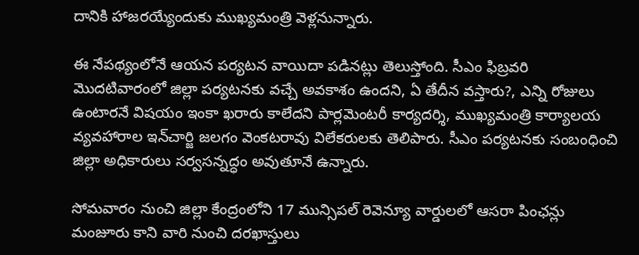దానికి హాజరయ్యేందుకు ముఖ్యమంత్రి వెళ్లనున్నారు.

ఈ నేపథ్యంలోనే ఆయన పర్యటన వాయిదా పడినట్లు తెలుస్తోంది. సీఎం ఫిబ్రవరి మొదటివారంలో జిల్లా పర్యటనకు వచ్చే అవకాశం ఉందని, ఏ తేదీన వస్తారు?, ఎన్ని రోజులు ఉంటారనే విషయం ఇంకా ఖరారు కాలేదని పార్లమెంటరీ కార్యదర్శి, ముఖ్యమంత్రి కార్యాలయ వ్యవహారాల ఇన్‌చార్జి జలగం వెంకటరావు విలేకరులకు తెలిపారు. సీఎం పర్యటనకు సంబంధించి జిల్లా అధికారులు సర్వసన్నద్ధం అవుతూనే ఉన్నారు.

సోమవారం నుంచి జిల్లా కేంద్రంలోని 17 మున్సిపల్ రెవెన్యూ వార్డులలో ఆసరా పింఛన్లు మంజూరు కాని వారి నుంచి దరఖాస్తులు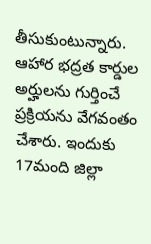తీసుకుంటున్నారు. ఆహార భద్రత కార్డుల అర్హులను గుర్తించే ప్రక్రియను వేగవంతం చేశారు. ఇందుకు 17మంది జిల్లా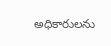అధికారులను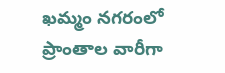ఖమ్మం నగరంలో ప్రాంతాల వారీగా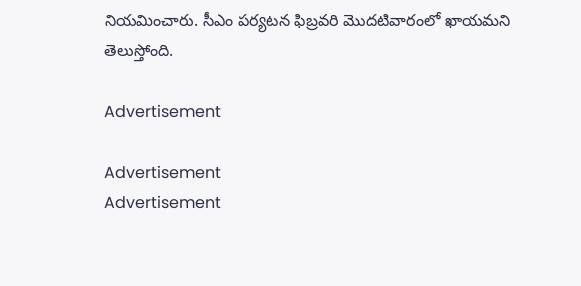నియమించారు. సీఎం పర్యటన ఫిబ్రవరి మొదటివారంలో ఖాయమని తెలుస్తోంది.

Advertisement

Advertisement
Advertisement